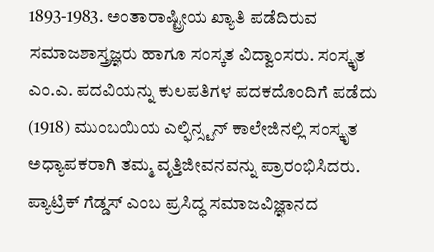1893-1983. ಅಂತಾರಾಷ್ಟ್ರೀಯ ಖ್ಯಾತಿ ಪಡೆದಿರುವ ಸಮಾಜಶಾಸ್ತ್ರಜ್ಞರು ಹಾಗೂ ಸಂಸ್ಕತ ವಿದ್ವಾಂಸರು. ಸಂಸ್ಕೃತ ಎಂ.ಎ. ಪದವಿಯನ್ನು ಕುಲಪತಿಗಳ ಪದಕದೊಂದಿಗೆ ಪಡೆದು (1918) ಮುಂಬಯಿಯ ಎಲ್ಫಿನ್ಸ್ಟನ್ ಕಾಲೇಜಿನಲ್ಲಿ ಸಂಸ್ಕೃತ ಅಧ್ಯಾಪಕರಾಗಿ ತಮ್ಮ ವೃತ್ತಿಜೀವನವನ್ನು ಪ್ರಾರಂಭಿಸಿದರು. ಪ್ಯಾಟ್ರಿಕ್ ಗೆಡ್ಡಸ್ ಎಂಬ ಪ್ರಸಿದ್ಧ ಸಮಾಜವಿಜ್ಞಾನದ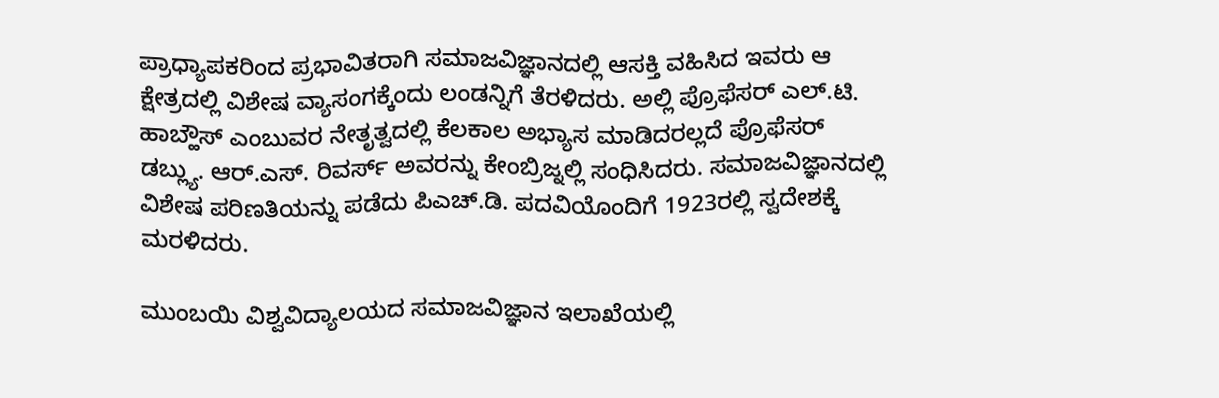ಪ್ರಾಧ್ಯಾಪಕರಿಂದ ಪ್ರಭಾವಿತರಾಗಿ ಸಮಾಜವಿಜ್ಞಾನದಲ್ಲಿ ಆಸಕ್ತಿ ವಹಿಸಿದ ಇವರು ಆ ಕ್ಷೇತ್ರದಲ್ಲಿ ವಿಶೇಷ ವ್ಯಾಸಂಗಕ್ಕೆಂದು ಲಂಡನ್ನಿಗೆ ತೆರಳಿದರು. ಅಲ್ಲಿ ಪ್ರೊಫೆಸರ್ ಎಲ್.ಟಿ. ಹಾಬ್ಹೌಸ್ ಎಂಬುವರ ನೇತೃತ್ವದಲ್ಲಿ ಕೆಲಕಾಲ ಅಭ್ಯಾಸ ಮಾಡಿದರಲ್ಲದೆ ಪ್ರೊಫೆಸರ್ ಡಬ್ಲ್ಯು. ಆರ್.ಎಸ್. ರಿವರ್ಸ್ ಅವರನ್ನು ಕೇಂಬ್ರಿಜ್ನಲ್ಲಿ ಸಂಧಿಸಿದರು. ಸಮಾಜವಿಜ್ಞಾನದಲ್ಲಿ ವಿಶೇಷ ಪರಿಣತಿಯನ್ನು ಪಡೆದು ಪಿಎಚ್.ಡಿ. ಪದವಿಯೊಂದಿಗೆ 1923ರಲ್ಲಿ ಸ್ವದೇಶಕ್ಕೆ ಮರಳಿದರು.

ಮುಂಬಯಿ ವಿಶ್ವವಿದ್ಯಾಲಯದ ಸಮಾಜವಿಜ್ಞಾನ ಇಲಾಖೆಯಲ್ಲಿ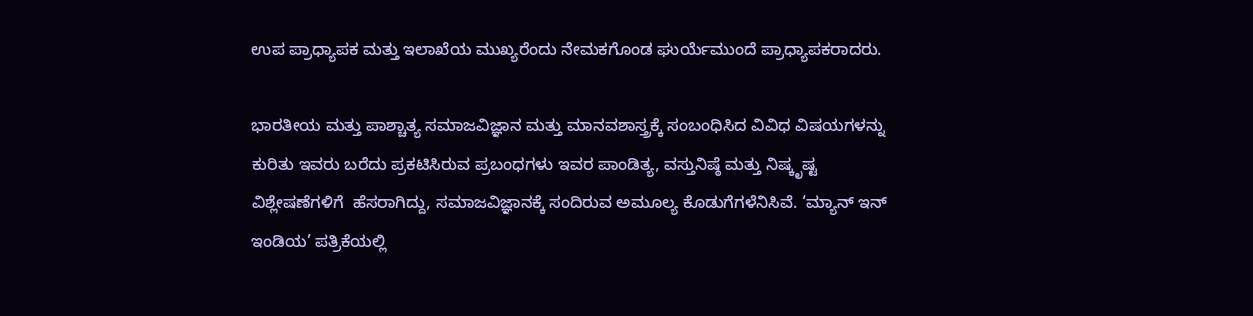ಉಪ ಪ್ರಾಧ್ಯಾಪಕ ಮತ್ತು ಇಲಾಖೆಯ ಮುಖ್ಯರೆಂದು ನೇಮಕಗೊಂಡ ಘುರ್ಯೆಮುಂದೆ ಪ್ರಾಧ್ಯಾಪಕರಾದರು.

ಭಾರತೀಯ ಮತ್ತು ಪಾಶ್ಚಾತ್ಯ ಸಮಾಜವಿಜ್ಞಾನ ಮತ್ತು ಮಾನವಶಾಸ್ತ್ರಕ್ಕೆ ಸಂಬಂಧಿಸಿದ ವಿವಿಧ ವಿಷಯಗಳನ್ನು ಕುರಿತು ಇವರು ಬರೆದು ಪ್ರಕಟಿಸಿರುವ ಪ್ರಬಂಧಗಳು ಇವರ ಪಾಂಡಿತ್ಯ, ವಸ್ತುನಿಷ್ಠೆ ಮತ್ತು ನಿಷ್ಕೃಷ್ಟ ವಿಶ್ಲೇಷಣೆಗಳಿಗೆ  ಹೆಸರಾಗಿದ್ದು, ಸಮಾಜವಿಜ್ಞಾನಕ್ಕೆ ಸಂದಿರುವ ಅಮೂಲ್ಯ ಕೊಡುಗೆಗಳೆನಿಸಿವೆ. ‘ಮ್ಯಾನ್ ಇನ್ ಇಂಡಿಯ’ ಪತ್ರಿಕೆಯಲ್ಲಿ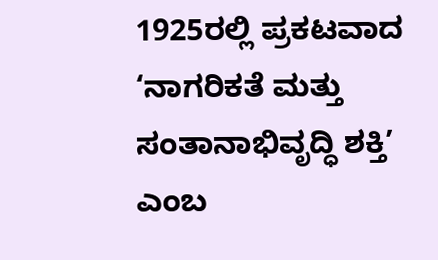1925ರಲ್ಲಿ ಪ್ರಕಟವಾದ ‘ನಾಗರಿಕತೆ ಮತ್ತು ಸಂತಾನಾಭಿವೃದ್ಧಿ ಶಕ್ತಿ’ ಎಂಬ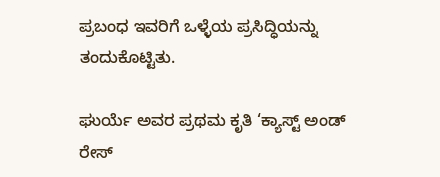ಪ್ರಬಂಧ ಇವರಿಗೆ ಒಳ್ಳೆಯ ಪ್ರಸಿದ್ಧಿಯನ್ನು ತಂದುಕೊಟ್ಟಿತು.

ಘುರ್ಯೆ ಅವರ ಪ್ರಥಮ ಕೃತಿ ‘ಕ್ಯಾಸ್ಟ್ ಅಂಡ್ ರೇಸ್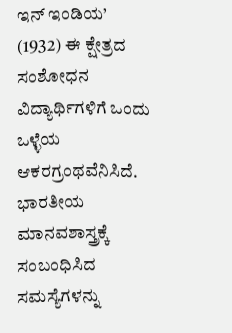ಇನ್ ಇಂಡಿಯ’ (1932) ಈ ಕ್ಷೇತ್ರದ ಸಂಶೋಧನ ವಿದ್ಯಾರ್ಥಿಗಳಿಗೆ ಒಂದು ಒಳ್ಳೆಯ ಆಕರಗ್ರಂಥವೆನಿಸಿದೆ. ಭಾರತೀಯ ಮಾನವಶಾಸ್ತ್ರಕ್ಕೆ ಸಂಬಂಧಿಸಿದ ಸಮಸ್ಯೆಗಳನ್ನು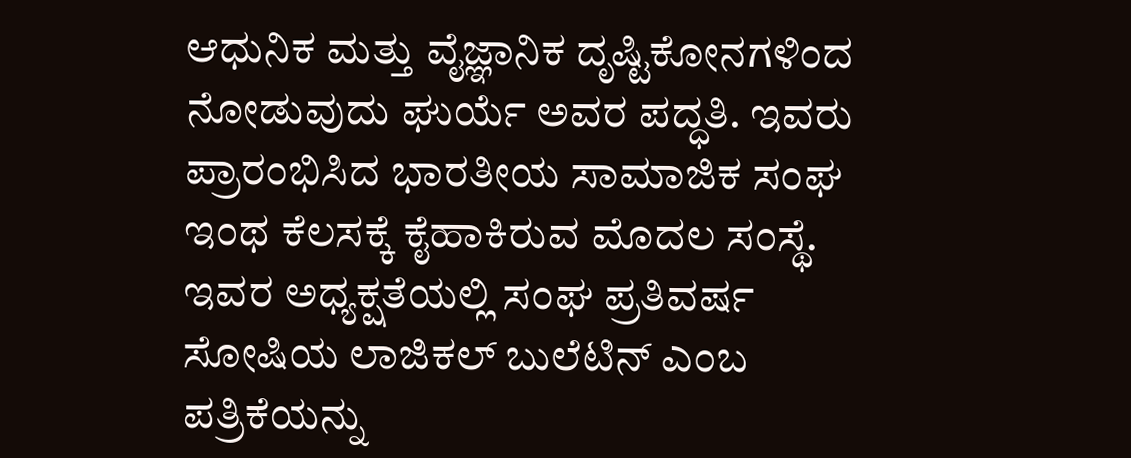ಆಧುನಿಕ ಮತ್ತು ವೈಜ್ಞಾನಿಕ ದೃಷ್ಟಿಕೋನಗಳಿಂದ ನೋಡುವುದು ಘುರ್ಯೆ ಅವರ ಪದ್ಧತಿ. ಇವರು ಪ್ರಾರಂಭಿಸಿದ ಭಾರತೀಯ ಸಾಮಾಜಿಕ ಸಂಘ ಇಂಥ ಕೆಲಸಕ್ಕೆ ಕೈಹಾಕಿರುವ ಮೊದಲ ಸಂಸ್ಥೆ. ಇವರ ಅಧ್ಯಕ್ಷತೆಯಲ್ಲಿ ಸಂಘ ಪ್ರತಿವರ್ಷ ಸೋಷಿಯ ಲಾಜಿಕಲ್ ಬುಲೆಟಿನ್ ಎಂಬ ಪತ್ರಿಕೆಯನ್ನು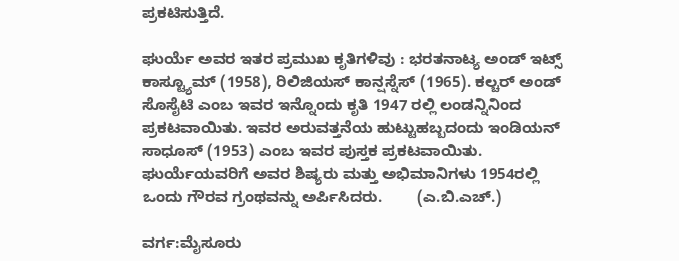ಪ್ರಕಟಿಸುತ್ತಿದೆ.

ಘುರ್ಯೆ ಅವರ ಇತರ ಪ್ರಮುಖ ಕೃತಿಗಳಿವು : ಭರತನಾಟ್ಯ ಅಂಡ್ ಇಟ್ಸ್ ಕಾಸ್ಟ್ಯೂಮ್ (1958), ರಿಲಿಜಿಯಸ್ ಕಾನ್ಷಸ್ನೆಸ್ (1965). ಕಲ್ಚರ್ ಅಂಡ್ ಸೊಸೈಟಿ ಎಂಬ ಇವರ ಇನ್ನೊಂದು ಕೃತಿ 1947 ರಲ್ಲಿ ಲಂಡನ್ನಿನಿಂದ ಪ್ರಕಟವಾಯಿತು. ಇವರ ಅರುವತ್ತನೆಯ ಹುಟ್ಟುಹಬ್ಬದಂದು ಇಂಡಿಯನ್ ಸಾಧೂಸ್ (1953) ಎಂಬ ಇವರ ಪುಸ್ತಕ ಪ್ರಕಟವಾಯಿತು. ಘುರ್ಯೆಯವರಿಗೆ ಅವರ ಶಿಷ್ಯರು ಮತ್ತು ಅಭಿಮಾನಿಗಳು 1954ರಲ್ಲಿ ಒಂದು ಗೌರವ ಗ್ರಂಥವನ್ನು ಅರ್ಪಿಸಿದರು.        (ಎ.ಬಿ.ಎಚ್.)

ವರ್ಗ:ಮೈಸೂರು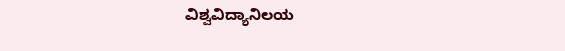ವಿಶ್ವವಿದ್ಯಾನಿಲಯ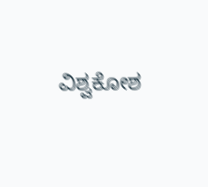ವಿಶ್ವಕೋಶ